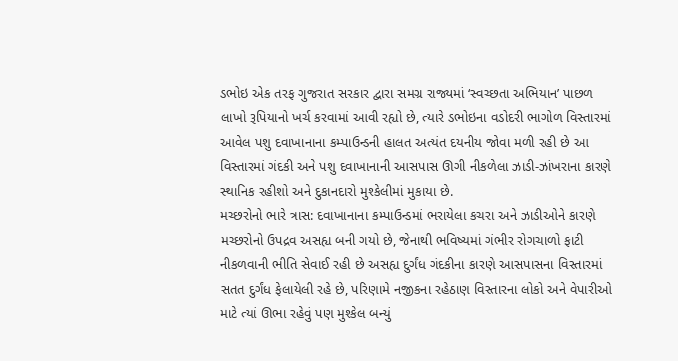ડભોઇ એક તરફ ગુજરાત સરકાર દ્વારા સમગ્ર રાજ્યમાં ‘સ્વચ્છતા અભિયાન’ પાછળ લાખો રૂપિયાનો ખર્ચ કરવામાં આવી રહ્યો છે, ત્યારે ડભોઇના વડોદરી ભાગોળ વિસ્તારમાં આવેલ પશુ દવાખાનાના કમ્પાઉન્ડની હાલત અત્યંત દયનીય જોવા મળી રહી છે આ વિસ્તારમાં ગંદકી અને પશુ દવાખાનાની આસપાસ ઊગી નીકળેલા ઝાડી-ઝાંખરાના કારણે સ્થાનિક રહીશો અને દુકાનદારો મુશ્કેલીમાં મુકાયા છે.
મચ્છરોનો ભારે ત્રાસ: દવાખાનાના કમ્પાઉન્ડમાં ભરાયેલા કચરા અને ઝાડીઓને કારણે મચ્છરોનો ઉપદ્રવ અસહ્ય બની ગયો છે, જેનાથી ભવિષ્યમાં ગંભીર રોગચાળો ફાટી નીકળવાની ભીતિ સેવાઈ રહી છે અસહ્ય દુર્ગંધ ગંદકીના કારણે આસપાસના વિસ્તારમાં સતત દુર્ગંધ ફેલાયેલી રહે છે, પરિણામે નજીકના રહેઠાણ વિસ્તારના લોકો અને વેપારીઓ માટે ત્યાં ઊભા રહેવું પણ મુશ્કેલ બન્યું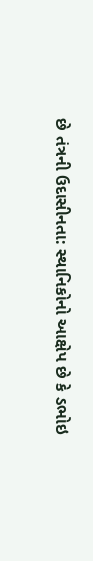છે તંત્રની ઉદાસીનતા: સ્થાનિકોનો આક્ષેપ છે કે ડભોઇ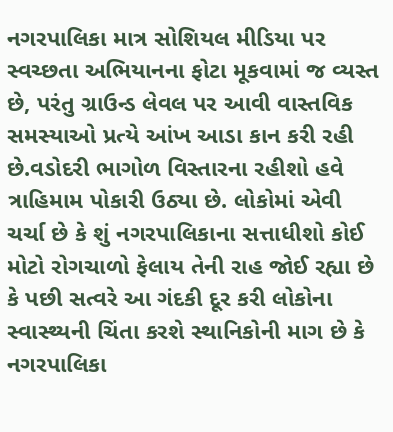નગરપાલિકા માત્ર સોશિયલ મીડિયા પર સ્વચ્છતા અભિયાનના ફોટા મૂકવામાં જ વ્યસ્ત છે, પરંતુ ગ્રાઉન્ડ લેવલ પર આવી વાસ્તવિક સમસ્યાઓ પ્રત્યે આંખ આડા કાન કરી રહી છે.વડોદરી ભાગોળ વિસ્તારના રહીશો હવે ત્રાહિમામ પોકારી ઉઠ્યા છે. લોકોમાં એવી ચર્ચા છે કે શું નગરપાલિકાના સત્તાધીશો કોઈ મોટો રોગચાળો ફેલાય તેની રાહ જોઈ રહ્યા છે કે પછી સત્વરે આ ગંદકી દૂર કરી લોકોના સ્વાસ્થ્યની ચિંતા કરશે સ્થાનિકોની માગ છે કે નગરપાલિકા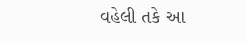વહેલી તકે આ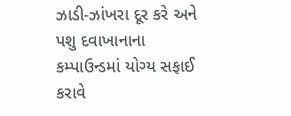ઝાડી-ઝાંખરા દૂર કરે અને પશુ દવાખાનાના કમ્પાઉન્ડમાં યોગ્ય સફાઈ કરાવે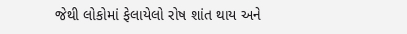જેથી લોકોમાં ફેલાયેલો રોષ શાંત થાય અને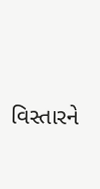વિસ્તારને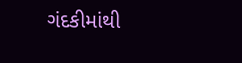ગંદકીમાંથી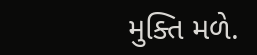મુક્તિ મળે.